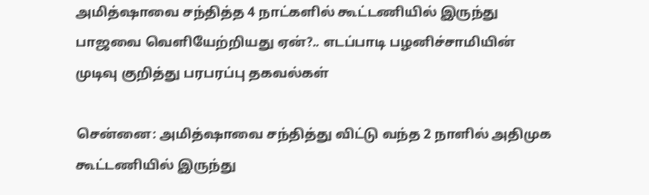அமித்ஷாவை சந்தித்த 4 நாட்களில் கூட்டணியில் இருந்து பாஜவை வெளியேற்றியது ஏன்?.. எடப்பாடி பழனிச்சாமியின் முடிவு குறித்து பரபரப்பு தகவல்கள்

சென்னை: அமித்ஷாவை சந்தித்து விட்டு வந்த 2 நாளில் அதிமுக கூட்டணியில் இருந்து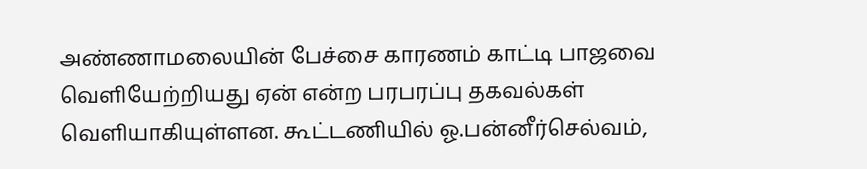அண்ணாமலையின் பேச்சை காரணம் காட்டி பாஜவை வெளியேற்றியது ஏன் என்ற பரபரப்பு தகவல்கள் வெளியாகியுள்ளன. கூட்டணியில் ஓ.பன்னீர்செல்வம்,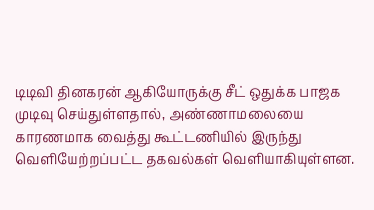டிடிவி தினகரன் ஆகியோருக்கு சீட் ஒதுக்க பாஜக முடிவு செய்துள்ளதால், அண்ணாமலையை காரணமாக வைத்து கூட்டணியில் இருந்து வெளியேற்றப்பட்ட தகவல்கள் வெளியாகியுள்ளன.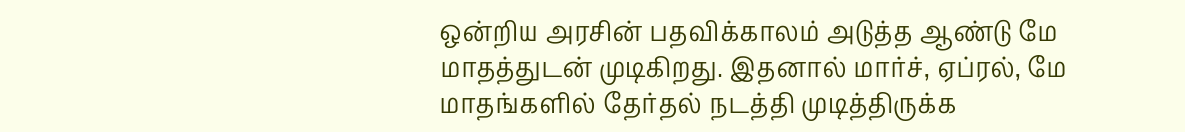ஒன்றிய அரசின் பதவிக்காலம் அடுத்த ஆண்டு மே மாதத்துடன் முடிகிறது. இதனால் மார்ச், ஏப்ரல், மே மாதங்களில் தேர்தல் நடத்தி முடித்திருக்க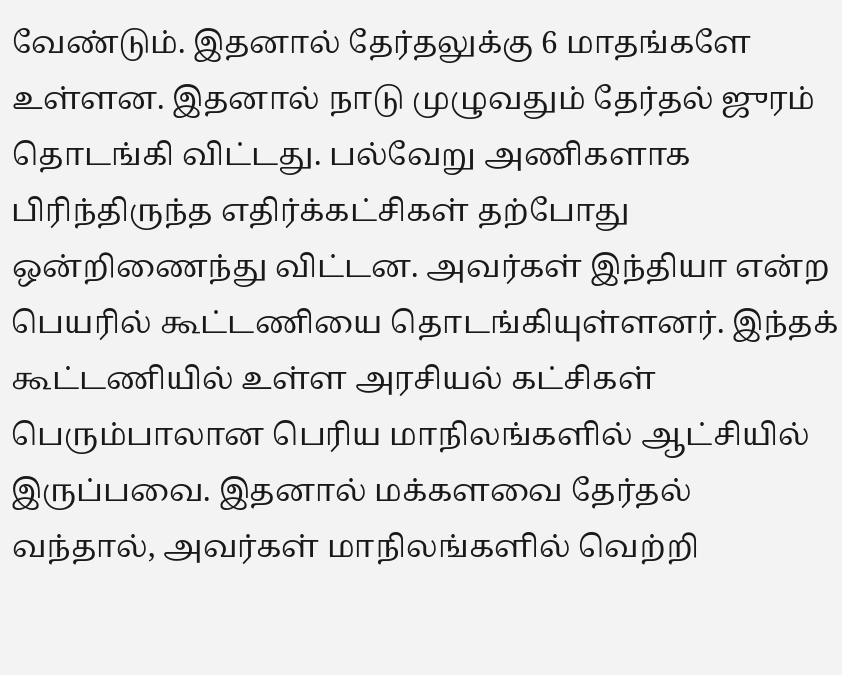வேண்டும். இதனால் தேர்தலுக்கு 6 மாதங்களே உள்ளன. இதனால் நாடு முழுவதும் தேர்தல் ஜுரம் தொடங்கி விட்டது. பல்வேறு அணிகளாக பிரிந்திருந்த எதிர்க்கட்சிகள் தற்போது ஒன்றிணைந்து விட்டன. அவர்கள் இந்தியா என்ற பெயரில் கூட்டணியை தொடங்கியுள்ளனர். இந்தக் கூட்டணியில் உள்ள அரசியல் கட்சிகள் பெரும்பாலான பெரிய மாநிலங்களில் ஆட்சியில் இருப்பவை. இதனால் மக்களவை தேர்தல் வந்தால், அவர்கள் மாநிலங்களில் வெற்றி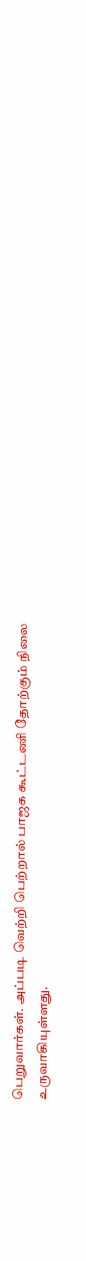பெறுவார்கள். அப்படி வெற்றி பெற்றால் பாஜக கூட்டணி தோற்கும் நிலை உருவாகியுள்ளது.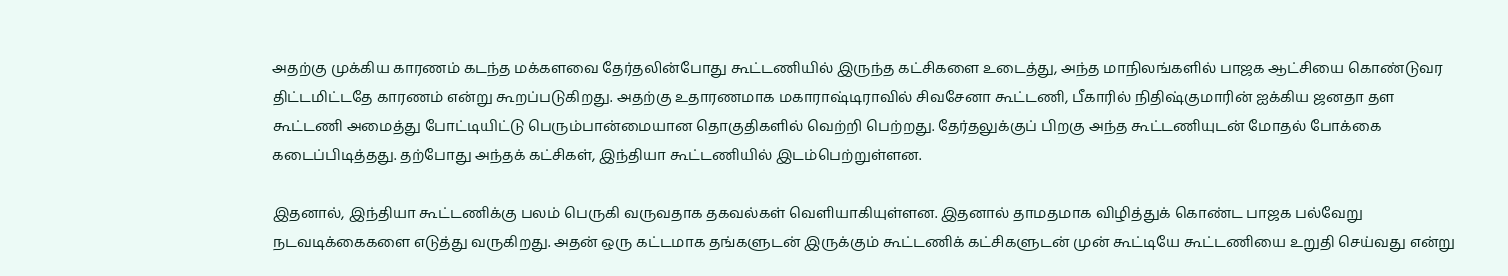அதற்கு முக்கிய காரணம் கடந்த மக்களவை தேர்தலின்போது கூட்டணியில் இருந்த கட்சிகளை உடைத்து, அந்த மாநிலங்களில் பாஜக ஆட்சியை கொண்டுவர திட்டமிட்டதே காரணம் என்று கூறப்படுகிறது. அதற்கு உதாரணமாக மகாராஷ்டிராவில் சிவசேனா கூட்டணி, பீகாரில் நிதிஷ்குமாரின் ஐக்கிய ஜனதா தள கூட்டணி அமைத்து போட்டியிட்டு பெரும்பான்மையான தொகுதிகளில் வெற்றி பெற்றது. தேர்தலுக்குப் பிறகு அந்த கூட்டணியுடன் மோதல் போக்கை கடைப்பிடித்தது. தற்போது அந்தக் கட்சிகள், இந்தியா கூட்டணியில் இடம்பெற்றுள்ளன.

இதனால், இந்தியா கூட்டணிக்கு பலம் பெருகி வருவதாக தகவல்கள் வெளியாகியுள்ளன. இதனால் தாமதமாக விழித்துக் கொண்ட பாஜக பல்வேறு நடவடிக்கைகளை எடுத்து வருகிறது. அதன் ஒரு கட்டமாக தங்களுடன் இருக்கும் கூட்டணிக் கட்சிகளுடன் முன் கூட்டியே கூட்டணியை உறுதி செய்வது என்று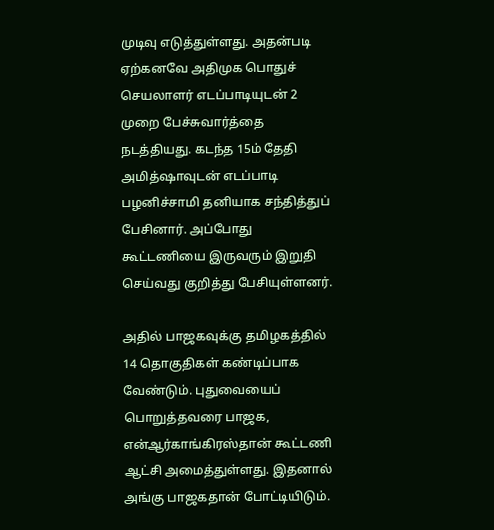முடிவு எடுத்துள்ளது. அதன்படி ஏற்கனவே அதிமுக பொதுச் செயலாளர் எடப்பாடியுடன் 2 முறை பேச்சுவார்த்தை நடத்தியது. கடந்த 15ம் தேதி அமித்ஷாவுடன் எடப்பாடி பழனிச்சாமி தனியாக சந்தித்துப் பேசினார். அப்போது கூட்டணியை இருவரும் இறுதி செய்வது குறித்து பேசியுள்ளனர்.

அதில் பாஜகவுக்கு தமிழகத்தில் 14 தொகுதிகள் கண்டிப்பாக வேண்டும். புதுவையைப் பொறுத்தவரை பாஜக, என்ஆர்காங்கிரஸ்தான் கூட்டணி ஆட்சி அமைத்துள்ளது. இதனால் அங்கு பாஜகதான் போட்டியிடும்.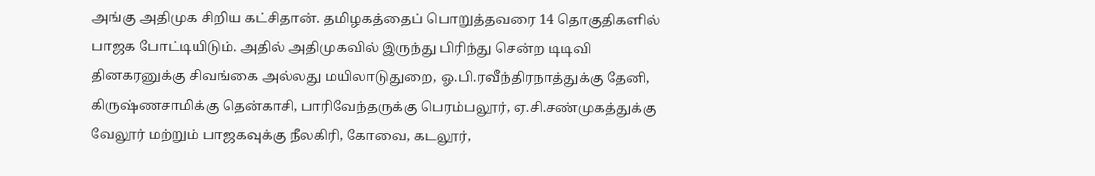அங்கு அதிமுக சிறிய கட்சிதான். தமிழகத்தைப் பொறுத்தவரை 14 தொகுதிகளில் பாஜக போட்டியிடும். அதில் அதிமுகவில் இருந்து பிரிந்து சென்ற டிடிவி தினகரனுக்கு சிவங்கை அல்லது மயிலாடுதுறை, ஓ.பி.ரவீந்திரநாத்துக்கு தேனி, கிருஷ்ணசாமிக்கு தென்காசி, பாரிவேந்தருக்கு பெரம்பலூர், ஏ.சி.சண்முகத்துக்கு வேலூர் மற்றும் பாஜகவுக்கு நீலகிரி, கோவை, கடலூர்,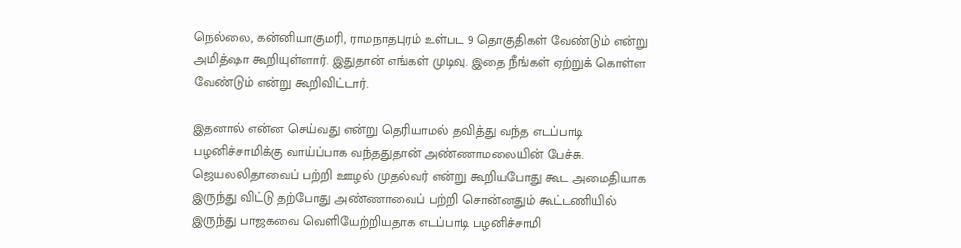நெல்லை, கன்னியாகுமரி, ராமநாதபுரம் உள்பட 9 தொகுதிகள் வேண்டும் என்று அமித்ஷா கூறியுள்ளார். இதுதான் எங்கள் முடிவு. இதை நீங்கள் ஏற்றுக் கொள்ள வேண்டும் என்று கூறிவிட்டார்.

இதனால் என்ன செய்வது என்று தெரியாமல் தவித்து வந்த எடப்பாடி பழனிச்சாமிக்கு வாய்ப்பாக வந்ததுதான் அண்ணாமலையின் பேச்சு. ஜெயலலிதாவைப் பற்றி ஊழல் முதல்வர் என்று கூறியபோது கூட அமைதியாக இருந்து விட்டு தற்போது அண்ணாவைப் பற்றி சொன்னதும் கூட்டணியில் இருந்து பாஜகவை வெளியேற்றியதாக எடப்பாடி பழனிச்சாமி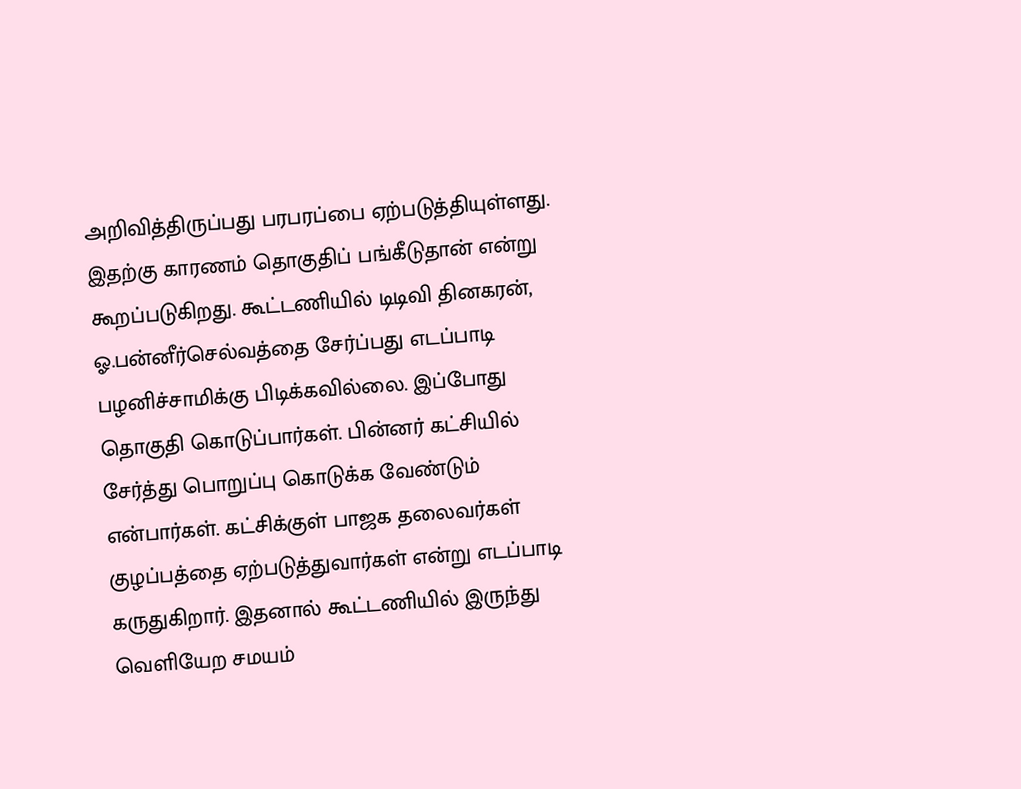அறிவித்திருப்பது பரபரப்பை ஏற்படுத்தியுள்ளது. இதற்கு காரணம் தொகுதிப் பங்கீடுதான் என்று கூறப்படுகிறது. கூட்டணியில் டிடிவி தினகரன், ஓ.பன்னீர்செல்வத்தை சேர்ப்பது எடப்பாடி பழனிச்சாமிக்கு பிடிக்கவில்லை. இப்போது தொகுதி கொடுப்பார்கள். பின்னர் கட்சியில் சேர்த்து பொறுப்பு கொடுக்க வேண்டும் என்பார்கள். கட்சிக்குள் பாஜக தலைவர்கள் குழப்பத்தை ஏற்படுத்துவார்கள் என்று எடப்பாடி கருதுகிறார். இதனால் கூட்டணியில் இருந்து வெளியேற சமயம்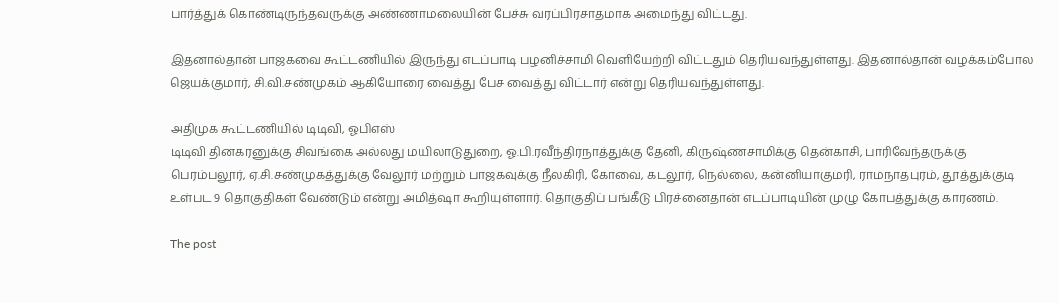பார்த்துக் கொண்டிருந்தவருக்கு அண்ணாமலையின் பேச்சு வரப்பிரசாதமாக அமைந்து விட்டது.

இதனால்தான் பாஜகவை கூட்டணியில் இருந்து எடப்பாடி பழனிச்சாமி வெளியேற்றி விட்டதும் தெரியவந்துள்ளது. இதனால்தான் வழக்கம்போல ஜெயக்குமார், சி.வி.சண்முகம் ஆகியோரை வைத்து பேச வைத்து விட்டார் என்று தெரியவந்துள்ளது.

அதிமுக கூட்டணியில் டிடிவி, ஓபிஎஸ்
டிடிவி தினகரனுக்கு சிவங்கை அல்லது மயிலாடுதுறை, ஓ.பி.ரவீந்திரநாத்துக்கு தேனி, கிருஷ்ணசாமிக்கு தென்காசி, பாரிவேந்தருக்கு பெரம்பலூர், ஏ.சி.சண்முகத்துக்கு வேலூர் மற்றும் பாஜகவுக்கு நீலகிரி, கோவை, கடலூர், நெல்லை, கன்னியாகுமரி, ராமநாதபுரம், தூத்துக்குடி உள்பட 9 தொகுதிகள் வேண்டும் என்று அமித்ஷா கூறியுள்ளார். தொகுதிப் பங்கீடு பிரச்னைதான் எடப்பாடியின் முழு கோபத்துக்கு காரணம்.

The post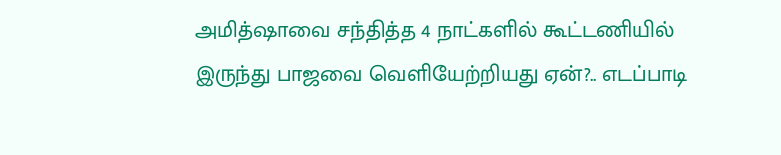அமித்ஷாவை சந்தித்த 4 நாட்களில் கூட்டணியில் இருந்து பாஜவை வெளியேற்றியது ஏன்?.. எடப்பாடி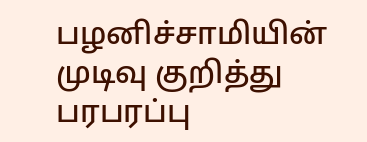பழனிச்சாமியின் முடிவு குறித்து பரபரப்பு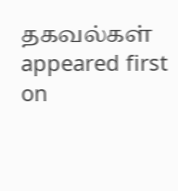தகவல்கள் appeared first on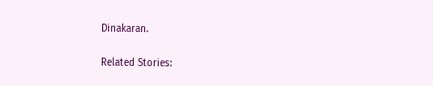Dinakaran.

Related Stories: